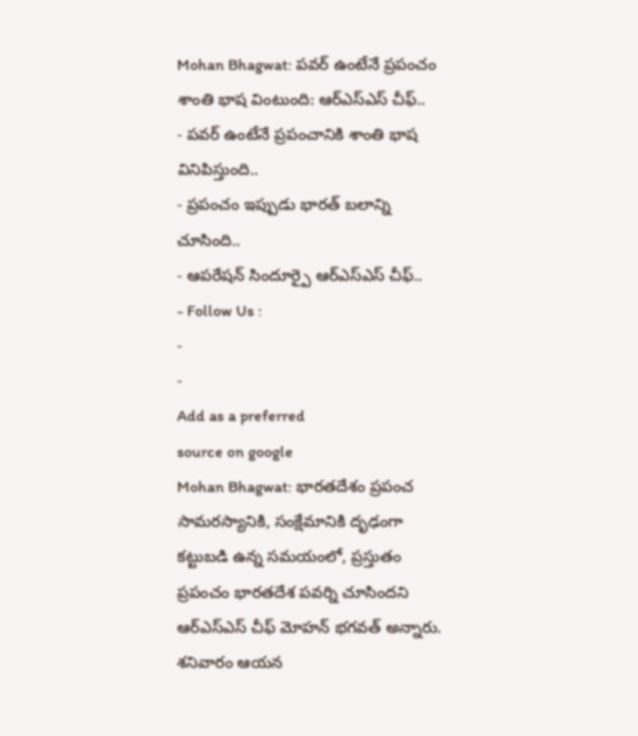Mohan Bhagwat: పవర్ ఉంటేనే ప్రపంచం శాంతి భాష వింటుంది: ఆర్ఎస్ఎస్ చీఫ్..
- పవర్ ఉంటేనే ప్రపంచానికి శాంతి భాష వినిపిస్తుంది..
- ప్రపంచం ఇప్పుడు భారత్ బలాన్ని చూసింది..
- ఆపరేషన్ సిందూర్పై ఆర్ఎస్ఎస్ చీఫ్..
- Follow Us :
-
-
Add as a preferred
source on google
Mohan Bhagwat: భారతదేశం ప్రపంచ సామరస్యానికి, సంక్షేమానికి దృఢంగా కట్టుబడి ఉన్న సమయంలో, ప్రస్తుతం ప్రపంచం భారతదేశ పవర్ని చూసిందని ఆర్ఎస్ఎస్ చీఫ్ మోహన్ భగవత్ అన్నారు. శనివారం ఆయన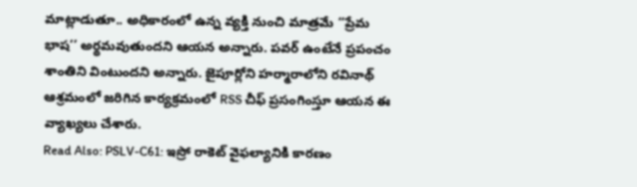మాట్లాడుతూ.. అధికారంలో ఉన్న వ్యక్తి నుంచి మాత్రమే ‘‘ప్రేమ భాష’’ అర్థమవుతుందని ఆయన అన్నారు. పవర్ ఉంటేనే ప్రపంచం శాంతిని వింటుందని అన్నారు. జైపూర్లోని హర్మారాలోని రవినాథ్ ఆశ్రమంలో జరిగిన కార్యక్రమంలో RSS చీఫ్ ప్రసంగింస్తూ ఆయన ఈ వ్యాఖ్యలు చేశారు.
Read Also: PSLV-C61: ఇస్రో రాకెట్ వైఫల్యానికి కారణం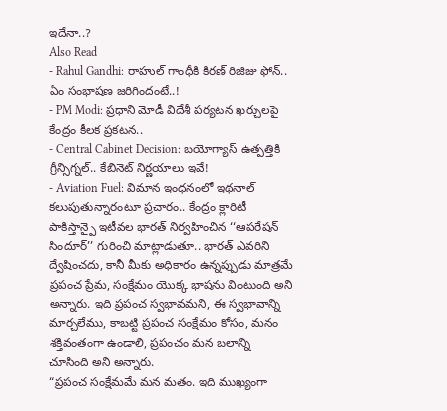ఇదేనా..?
Also Read
- Rahul Gandhi: రాహుల్ గాంధీకి కిరణ్ రిజిజు ఫోన్.. ఏం సంభాషణ జరిగిందంటే..!
- PM Modi: ప్రధాని మోడీ విదేశీ పర్యటన ఖర్చులపై కేంద్రం కీలక ప్రకటన..
- Central Cabinet Decision: బయోగ్యాస్ ఉత్పత్తికి గ్రీన్సిగ్నల్.. కేబినెట్ నిర్ణయాలు ఇవే!
- Aviation Fuel: విమాన ఇంధనంలో ఇథనాల్ కలుపుతున్నారంటూ ప్రచారం.. కేంద్రం క్లారిటీ
పాకిస్తాన్పై ఇటీవల భారత్ నిర్వహించిన ‘‘ఆపరేషన్ సిందూర్’’ గురించి మాట్లాడుతూ.. భారత్ ఎవరిని ద్వేషించదు, కానీ మీకు అధికారం ఉన్నప్పుడు మాత్రమే ప్రపంచ ప్రేమ, సంక్షేమం యొక్క భాషను వింటుంది అని అన్నారు. ఇది ప్రపంచ స్వభావమని, ఈ స్వభావాన్ని మార్చలేము, కాబట్టి ప్రపంచ సంక్షేమం కోసం, మనం శక్తివంతంగా ఉండాలి, ప్రపంచం మన బలాన్ని చూసింది అని అన్నారు.
“ప్రపంచ సంక్షేమమే మన మతం. ఇది ముఖ్యంగా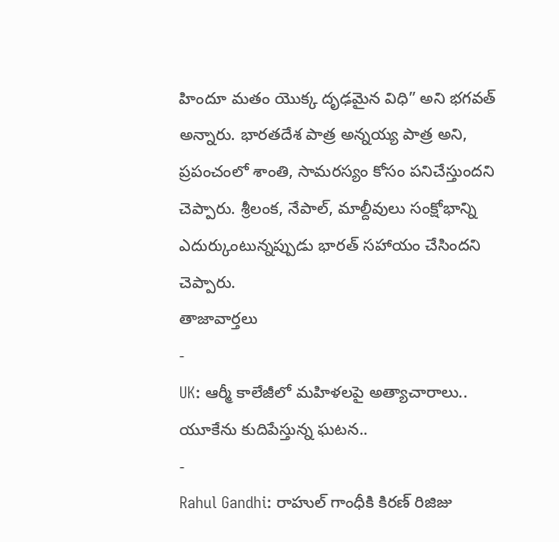హిందూ మతం యొక్క దృఢమైన విధి” అని భగవత్ అన్నారు. భారతదేశ పాత్ర అన్నయ్య పాత్ర అని, ప్రపంచంలో శాంతి, సామరస్యం కోసం పనిచేస్తుందని చెప్పారు. శ్రీలంక, నేపాల్, మాల్దీవులు సంక్షోభాన్ని ఎదుర్కుంటున్నప్పుడు భారత్ సహాయం చేసిందని చెప్పారు.
తాజావార్తలు
-
UK: ఆర్మీ కాలేజీలో మహిళలపై అత్యాచారాలు.. యూకేను కుదిపేస్తున్న ఘటన..
-
Rahul Gandhi: రాహుల్ గాంధీకి కిరణ్ రిజిజు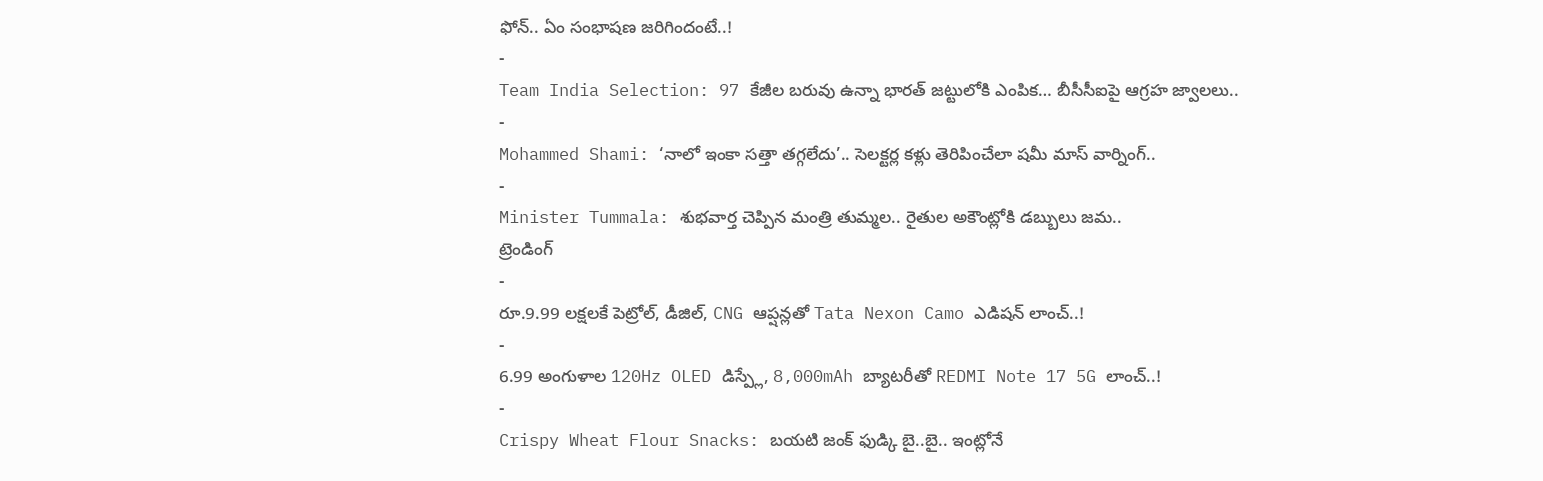ఫోన్.. ఏం సంభాషణ జరిగిందంటే..!
-
Team India Selection: 97 కేజీల బరువు ఉన్నా భారత్ జట్టులోకి ఎంపిక… బీసీసీఐపై ఆగ్రహ జ్వాలలు..
-
Mohammed Shami: ‘నాలో ఇంకా సత్తా తగ్గలేదు’.. సెలక్టర్ల కళ్లు తెరిపించేలా షమీ మాస్ వార్నింగ్..
-
Minister Tummala: శుభవార్త చెప్పిన మంత్రి తుమ్మల.. రైతుల అకౌంట్లోకి డబ్బులు జమ..
ట్రెండింగ్
-
రూ.9.99 లక్షలకే పెట్రోల్, డీజిల్, CNG ఆప్షన్లతో Tata Nexon Camo ఎడిషన్ లాంచ్..!
-
6.99 అంగుళాల 120Hz OLED డిస్ప్లే, 8,000mAh బ్యాటరీతో REDMI Note 17 5G లాంచ్..!
-
Crispy Wheat Flour Snacks: బయటి జంక్ ఫుడ్కి బై..బై.. ఇంట్లోనే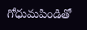గోధుమపిండితో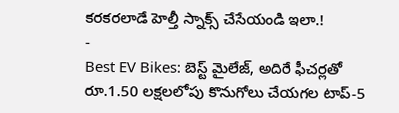కరకరలాడే హెల్తీ స్నాక్స్ చేసేయండి ఇలా.!
-
Best EV Bikes: బెస్ట్ మైలేజ్, అదిరే ఫీచర్లతో రూ.1.50 లక్షలలోపు కొనుగోలు చేయగల టాప్-5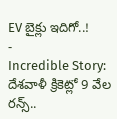EV బైక్లు ఇదిగో..!
-
Incredible Story: దేశవాళీ క్రికెట్లో 9 వేల రన్స్..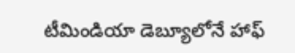టీమిండియా డెబ్యూలోనే హాఫ్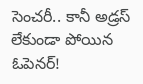సెంచరీ.. కానీ అడ్రస్ లేకుండా పోయిన ఓపెనర్!